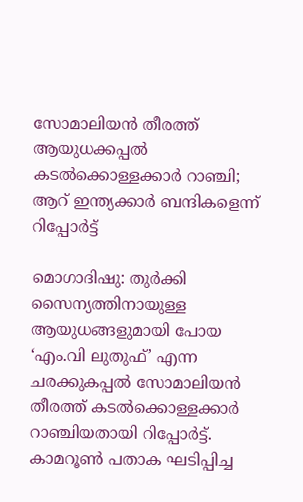സോമാലിയൻ തീരത്ത് ആയുധക്കപ്പൽ കടൽക്കൊള്ളക്കാർ റാഞ്ചി; ആറ് ഇന്ത്യക്കാർ ബന്ദികളെന്ന് റിപ്പോർട്ട്

മൊഗാദിഷു: തുർക്കി സൈന്യത്തിനായുള്ള ആയുധങ്ങളുമായി പോയ ‘എം.വി ലുതുഫ്’ എന്ന ചരക്കുകപ്പൽ സോമാലിയൻ തീരത്ത് കടൽക്കൊള്ളക്കാർ റാഞ്ചിയതായി റിപ്പോർട്ട്. കാമറൂൺ പതാക ഘടിപ്പിച്ച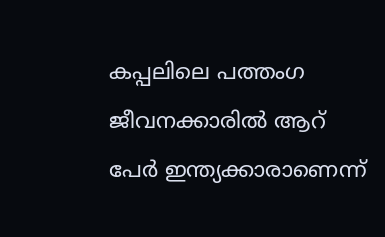കപ്പലിലെ പത്തംഗ ജീവനക്കാരിൽ ആറ് പേർ ഇന്ത്യക്കാരാണെന്ന്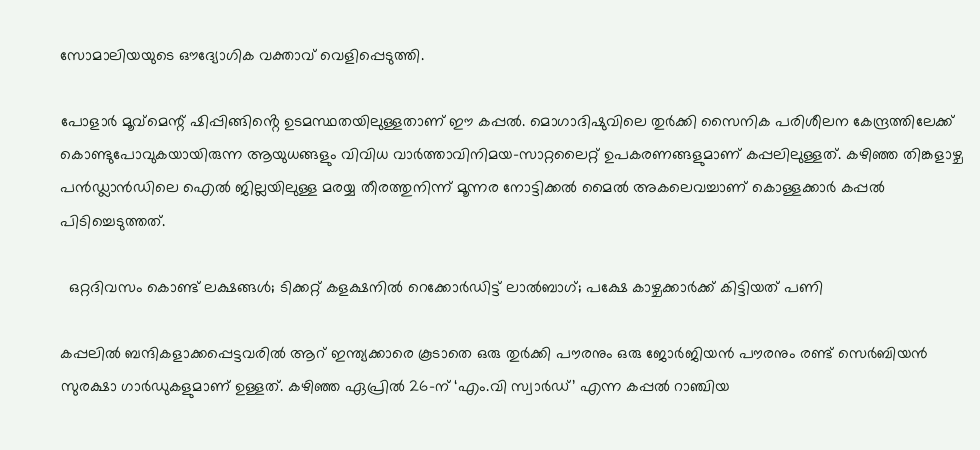സോമാലിയയുടെ ഔദ്യോഗിക വക്താവ് വെളിപ്പെടുത്തി.

പോളാർ മൂവ്‌മെന്റ് ഷിപ്പിങ്ങിൻ്റെ ഉടമസ്ഥതയിലുള്ളതാണ് ഈ കപ്പൽ. മൊഗാദിഷുവിലെ തുർക്കി സൈനിക പരിശീലന കേന്ദ്രത്തിലേക്ക് കൊണ്ടുപോവുകയായിരുന്ന ആയുധങ്ങളും വിവിധ വാർത്താവിനിമയ-സാറ്റലൈറ്റ് ഉപകരണങ്ങളുമാണ് കപ്പലിലുള്ളത്. കഴിഞ്ഞ തിങ്കളാഴ്ച പൻഡ്ലാൻഡിലെ ഐൽ ജില്ലയിലുള്ള മരയ്യ തീരത്തുനിന്ന് മൂന്നര നോട്ടിക്കൽ മൈൽ അകലെവച്ചാണ് കൊള്ളക്കാർ കപ്പൽ പിടിച്ചെടുത്തത്.

  ഒറ്റദിവസം കൊണ്ട് ലക്ഷങ്ങൾ; ടിക്കറ്റ് കളക്ഷനിൽ റെക്കോർഡിട്ട് ലാൽബാഗ്; പക്ഷേ കാഴ്ചക്കാർക്ക് കിട്ടിയത് പണി

കപ്പലിൽ ബന്ദികളാക്കപ്പെട്ടവരിൽ ആറ് ഇന്ത്യക്കാരെ കൂടാതെ ഒരു തുർക്കി പൗരനും ഒരു ജോർജിയൻ പൗരനും രണ്ട് സെർബിയൻ സുരക്ഷാ ഗാർഡുകളുമാണ് ഉള്ളത്. കഴിഞ്ഞ ഏപ്രിൽ 26-ന് ‘എം.വി സ്വാർഡ്’ എന്ന കപ്പൽ റാഞ്ചിയ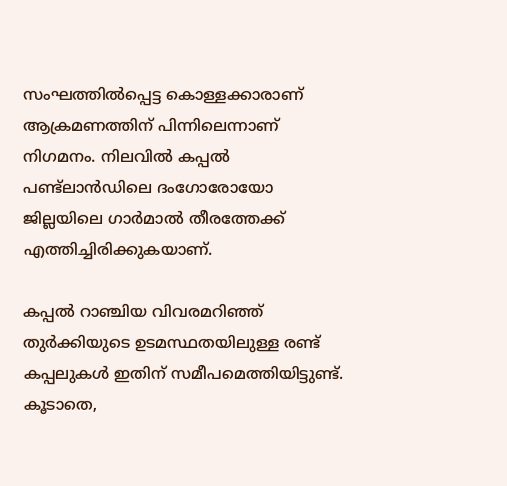സംഘത്തിൽപ്പെട്ട കൊള്ളക്കാരാണ് ആക്രമണത്തിന് പിന്നിലെന്നാണ് നിഗമനം. നിലവിൽ കപ്പൽ പണ്ട്‌ലാൻഡിലെ ദംഗോരോയോ ജില്ലയിലെ ഗാർമാൽ തീരത്തേക്ക് എത്തിച്ചിരിക്കുകയാണ്.

കപ്പൽ റാഞ്ചിയ വിവരമറിഞ്ഞ് തുർക്കിയുടെ ഉടമസ്ഥതയിലുള്ള രണ്ട് കപ്പലുകൾ ഇതിന് സമീപമെത്തിയിട്ടുണ്ട്. കൂടാതെ,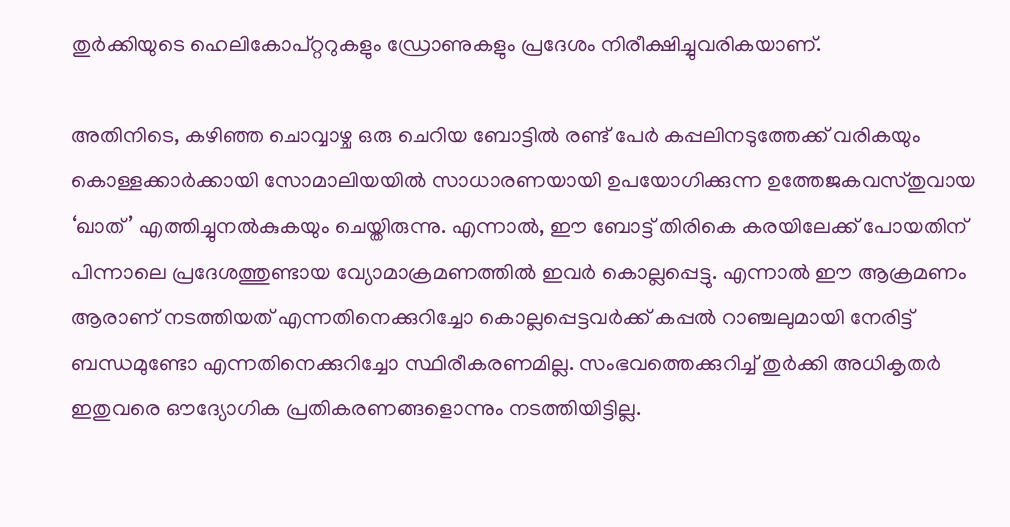തുർക്കിയുടെ ഹെലികോപ്റ്ററുകളും ഡ്രോണുകളും പ്രദേശം നിരീക്ഷിച്ചുവരികയാണ്.

അതിനിടെ, കഴിഞ്ഞ ചൊവ്വാഴ്ച ഒരു ചെറിയ ബോട്ടിൽ രണ്ട് പേർ കപ്പലിനടുത്തേക്ക് വരികയും കൊള്ളക്കാർക്കായി സോമാലിയയിൽ സാധാരണയായി ഉപയോഗിക്കുന്ന ഉത്തേജകവസ്തുവായ ‘ഖാത്’ എത്തിച്ചുനൽകുകയും ചെയ്തിരുന്നു. എന്നാൽ, ഈ ബോട്ട് തിരികെ കരയിലേക്ക് പോയതിന് പിന്നാലെ പ്രദേശത്തുണ്ടായ വ്യോമാക്രമണത്തിൽ ഇവർ കൊല്ലപ്പെട്ടു. എന്നാൽ ഈ ആക്രമണം ആരാണ് നടത്തിയത് എന്നതിനെക്കുറിച്ചോ കൊല്ലപ്പെട്ടവർക്ക് കപ്പൽ റാഞ്ചലുമായി നേരിട്ട് ബന്ധമുണ്ടോ എന്നതിനെക്കുറിച്ചോ സ്ഥിരീകരണമില്ല. സംഭവത്തെക്കുറിച്ച് തുർക്കി അധികൃതർ ഇതുവരെ ഔദ്യോഗിക പ്രതികരണങ്ങളൊന്നും നടത്തിയിട്ടില്ല.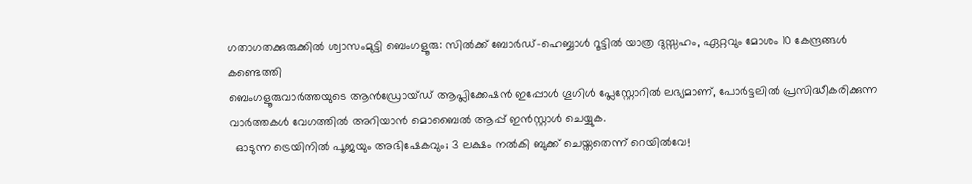ഗതാഗതക്കുരുക്കിൽ ശ്വാസംമുട്ടി ബെംഗളൂരു: സിൽക്ക് ബോർഡ്-ഹെബ്ബാൾ റൂട്ടിൽ യാത്ര ദുസ്സഹം, ഏറ്റവും മോശം 10 കേന്ദ്രങ്ങൾ കണ്ടെത്തി
ബെംഗളൂരുവാർത്തയുടെ ആൻഡ്രോയ്ഡ് ആപ്ലിക്കേഷൻ ഇപ്പോൾ ഗൂഗിൾ പ്ലേസ്റ്റോറിൽ ലഭ്യമാണ്, പോർട്ടലിൽ പ്രസിദ്ധീകരിക്കുന്ന വാർത്തകൾ വേഗത്തിൽ അറിയാൻ മൊബൈൽ ആപ്പ് ഇൻസ്റ്റാൾ ചെയ്യുക.
  ഓടുന്ന ട്രെയിനിൽ പൂജയും അഭിഷേകവും; 3 ലക്ഷം നൽകി ബുക്ക് ചെയ്തതെന്ന് റെയിൽവേ!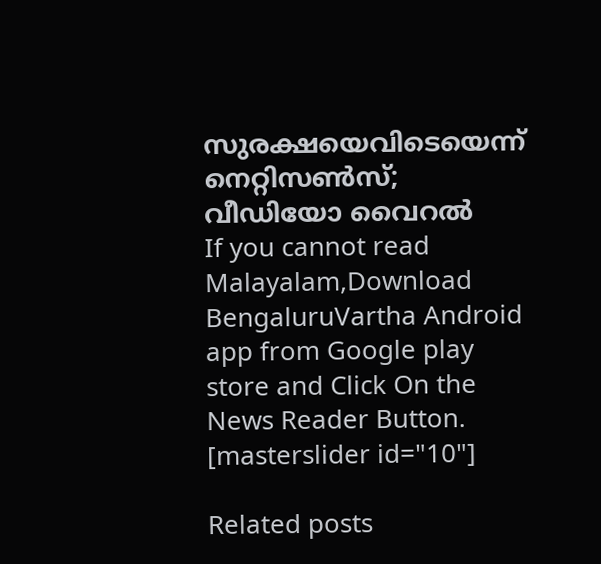സുരക്ഷയെവിടെയെന്ന് നെറ്റിസൺസ്; വീഡിയോ വൈറൽ
If you cannot read Malayalam,Download BengaluruVartha Android app from Google play store and Click On the News Reader Button. [masterslider id="10"]

Related posts